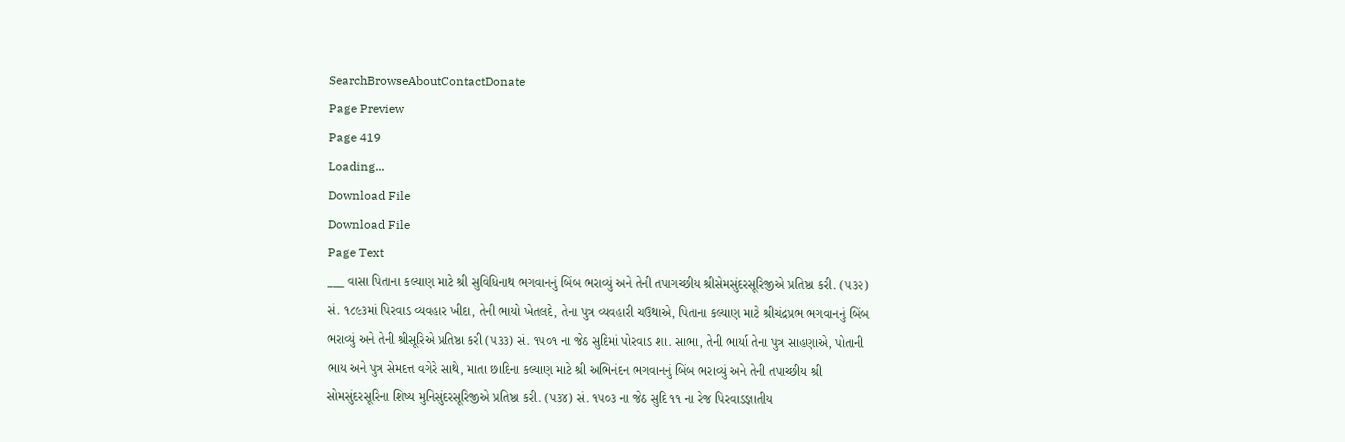SearchBrowseAboutContactDonate
Page Preview
Page 419
Loading...
Download File
Download File
Page Text
___ વાસા પિતાના કલ્યાણ માટે શ્રી સુવિધિનાથ ભગવાનનું બિંબ ભરાવ્યું અને તેની તપાગચ્છીય શ્રીસેમસુંદરસૂરિજીએ પ્રતિષ્ઠા કરી. (૫૩૨) સં. ૧૮૯૩માં પિરવાડ વ્યવહાર ખીદા, તેની ભાયો ખેતલદે, તેના પુત્ર વ્યવહારી ચઉથાએ, પિતાના કલ્યાણ માટે શ્રીચંદ્રપ્રભ ભગવાનનું બિંબ ભરાવ્યું અને તેની શ્રીસૂરિએ પ્રતિષ્ઠા કરી (૫૩૩) સં. ૧૫૦૧ ના જેઠ સુદિમાં પોરવાડ શા. સાભા, તેની ભાર્યા તેના પુત્ર સાહણાએ, પોતાની ભાય અને પુત્ર સેમદત્ત વગેરે સાથે, માતા છાદિના કલ્યાણ માટે શ્રી અભિનંદન ભગવાનનું બિંબ ભરાવ્યું અને તેની તપાચ્છીય શ્રી સોમસુંદરસૂરિના શિષ્ય મુનિસુંદરસૂરિજીએ પ્રતિષ્ઠા કરી. (પ૩૪) સં. ૧૫૦૩ ના જેઠ સુદિ ૧૧ ના રેજ પિરવાડજ્ઞાતીય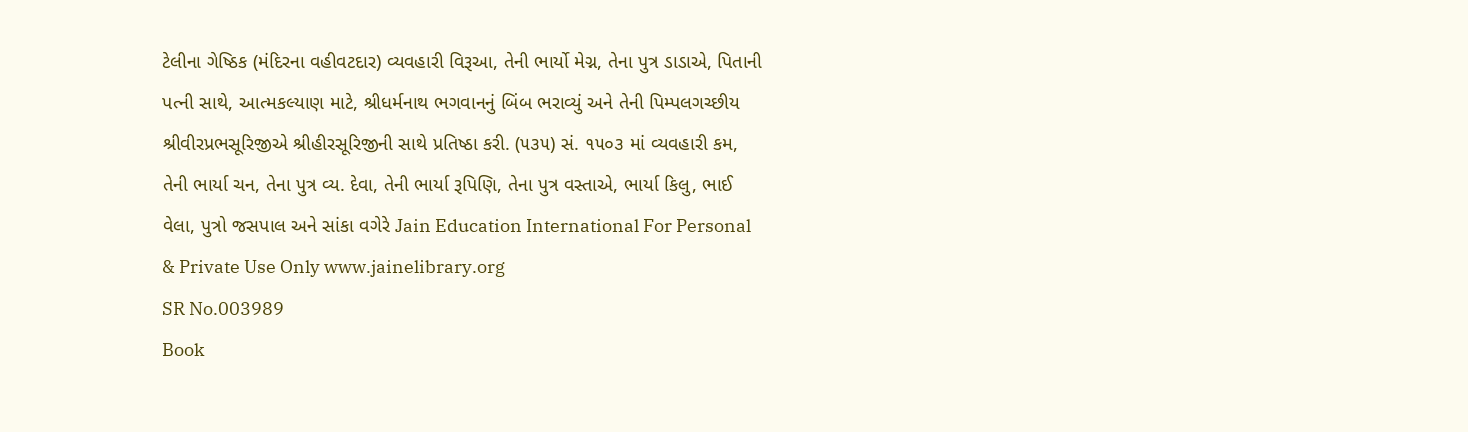ટેલીના ગેષ્ઠિક (મંદિરના વહીવટદાર) વ્યવહારી વિરૂઆ, તેની ભાર્યો મેગ્ન, તેના પુત્ર ડાડાએ, પિતાની પત્ની સાથે, આત્મકલ્યાણ માટે, શ્રીધર્મનાથ ભગવાનનું બિંબ ભરાવ્યું અને તેની પિમ્પલગચ્છીય શ્રીવીરપ્રભસૂરિજીએ શ્રીહીરસૂરિજીની સાથે પ્રતિષ્ઠા કરી. (૫૩૫) સં. ૧૫૦૩ માં વ્યવહારી કમ, તેની ભાર્યા ચન, તેના પુત્ર વ્ય. દેવા, તેની ભાર્યા રૂપિણિ, તેના પુત્ર વસ્તાએ, ભાર્યા કિલુ, ભાઈ વેલા, પુત્રો જસપાલ અને સાંકા વગેરે Jain Education International For Personal & Private Use Only www.jainelibrary.org
SR No.003989
Book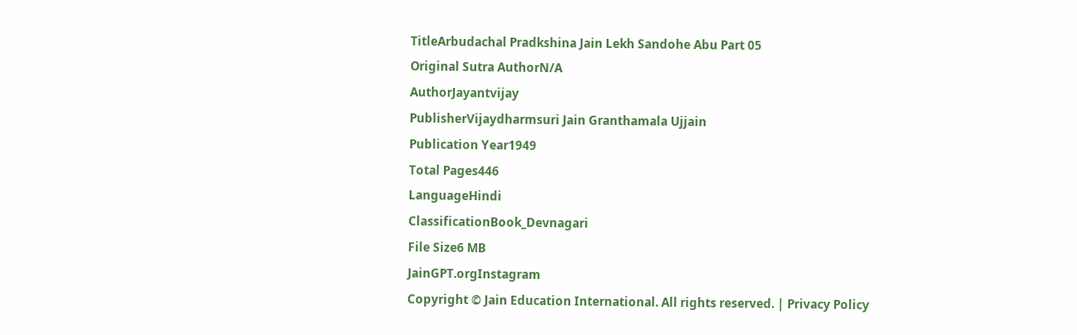TitleArbudachal Pradkshina Jain Lekh Sandohe Abu Part 05
Original Sutra AuthorN/A
AuthorJayantvijay
PublisherVijaydharmsuri Jain Granthamala Ujjain
Publication Year1949
Total Pages446
LanguageHindi
ClassificationBook_Devnagari
File Size6 MB
JainGPT.orgInstagram
Copyright © Jain Education International. All rights reserved. | Privacy Policy